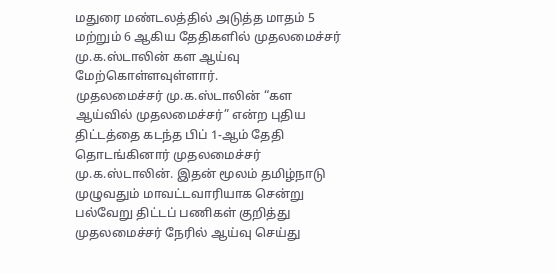மதுரை மண்டலத்தில் அடுத்த மாதம் 5 மற்றும் 6 ஆகிய தேதிகளில் முதலமைச்சர் மு.க.ஸ்டாலின் கள ஆய்வு மேற்கொள்ளவுள்ளார்.
முதலமைச்சர் மு.க.ஸ்டாலின் “கள ஆய்வில் முதலமைச்சர்” என்ற புதிய திட்டத்தை கடந்த பிப் 1-ஆம் தேதி தொடங்கினார் முதலமைச்சர் மு.க.ஸ்டாலின். இதன் மூலம் தமிழ்நாடு முழுவதும் மாவட்டவாரியாக சென்று பல்வேறு திட்டப் பணிகள் குறித்து முதலமைச்சர் நேரில் ஆய்வு செய்து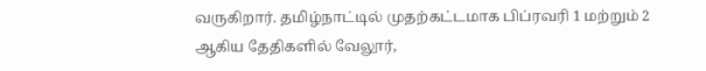வருகிறார். தமிழ்நாட்டில் முதற்கட்டமாக பிப்ரவரி 1 மற்றும் 2 ஆகிய தேதிகளில் வேலூர்,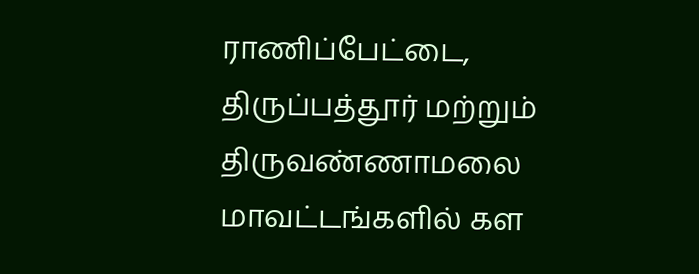ராணிப்பேட்டை, திருப்பத்தூர் மற்றும் திருவண்ணாமலை மாவட்டங்களில் கள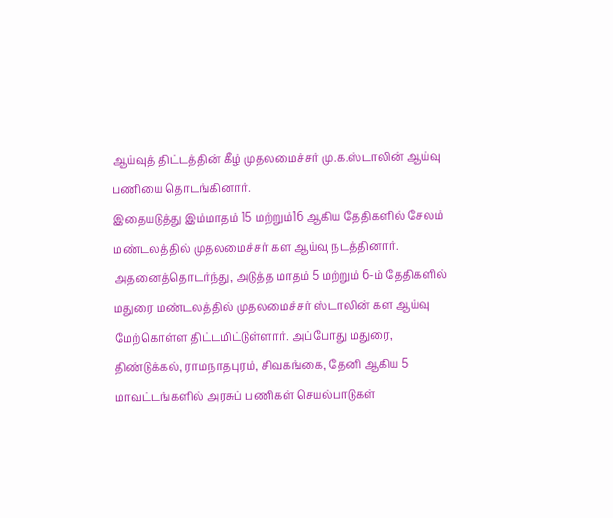ஆய்வுத் திட்டத்தின் கீழ் முதலமைச்சர் மு.க.ஸ்டாலின் ஆய்வு பணியை தொடங்கினார்.
இதையடுத்து இம்மாதம் 15 மற்றும்16 ஆகிய தேதிகளில் சேலம் மண்டலத்தில் முதலமைச்சர் கள ஆய்வு நடத்தினார். அதனைத்தொடர்ந்து, அடுத்த மாதம் 5 மற்றும் 6-ம் தேதிகளில் மதுரை மண்டலத்தில் முதலமைச்சர் ஸ்டாலின் கள ஆய்வு மேற்கொள்ள திட்டமிட்டுள்ளார். அப்போது மதுரை, திண்டுக்கல், ராமநாதபுரம், சிவகங்கை, தேனி ஆகிய 5 மாவட்டங்களில் அரசுப் பணிகள் செயல்பாடுகள்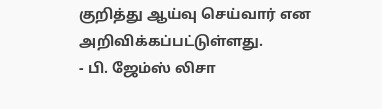குறித்து ஆய்வு செய்வார் என அறிவிக்கப்பட்டுள்ளது.
- பி. ஜேம்ஸ் லிசா